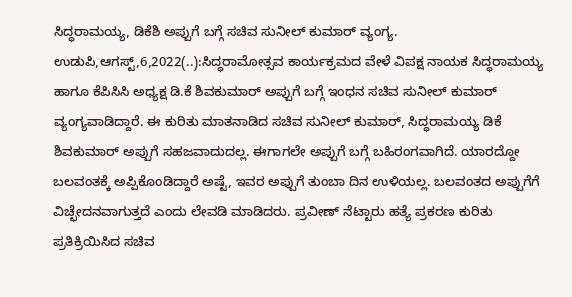ಸಿದ್ಧರಾಮಯ್ಯ, ಡಿಕೆಶಿ ಅಪ್ಪುಗೆ ಬಗ್ಗೆ ಸಚಿವ ಸುನೀಲ್ ಕುಮಾರ್ ವ್ಯಂಗ್ಯ. ಉಡುಪಿ,ಆಗಸ್ಟ್,6,2022(..):ಸಿದ್ಧರಾಮೋತ್ಸವ ಕಾರ್ಯಕ್ರಮದ ವೇಳೆ ವಿಪಕ್ಷ ನಾಯಕ ಸಿದ್ಧರಾಮಯ್ಯ ಹಾಗೂ ಕೆಪಿಸಿಸಿ ಅಧ್ಯಕ್ಷ ಡಿ.ಕೆ ಶಿವಕುಮಾರ್ ಅಪ್ಪುಗೆ ಬಗ್ಗೆ ಇಂಧನ ಸಚಿವ ಸುನೀಲ್ ಕುಮಾರ್ ವ್ಯಂಗ್ಯವಾಡಿದ್ದಾರೆ. ಈ ಕುರಿತು ಮಾತನಾಡಿದ ಸಚಿವ ಸುನೀಲ್ ಕುಮಾರ್, ಸಿದ್ಧರಾಮಯ್ಯ ಡಿಕೆ ಶಿವಕುಮಾರ್ ಅಪ್ಪುಗೆ ಸಹಜವಾದುದಲ್ಲ. ಈಗಾಗಲೇ ಅಪ್ಪುಗೆ ಬಗ್ಗೆ ಬಹಿರಂಗವಾಗಿದೆ. ಯಾರದ್ದೋ ಬಲವಂತಕ್ಕೆ ಅಪ್ಪಿಕೊಂಡಿದ್ದಾರೆ ಅಷ್ಟೆ, ಇವರ ಅಪ್ಪುಗೆ ತುಂಬಾ ದಿನ ಉಳಿಯಲ್ಲ. ಬಲವಂತದ ಅಪ್ಪುಗೆಗೆ ವಿಚ್ಛೇದನವಾಗುತ್ತದೆ ಎಂದು ಲೇವಡಿ ಮಾಡಿದರು. ಪ್ರವೀಣ್ ನೆಟ್ಟಾರು ಹತ್ಯೆ ಪ್ರಕರಣ ಕುರಿತು ಪ್ರತಿಕ್ರಿಯಿಸಿದ ಸಚಿವ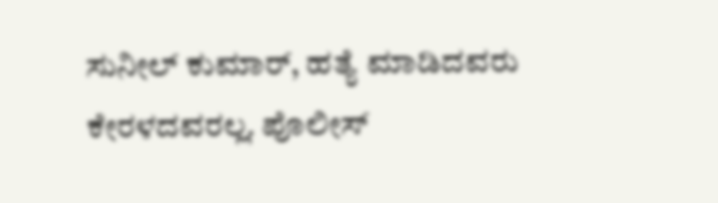ಸುನೀಲ್ ಕುಮಾರ್, ಹತ್ಯೆ ಮಾಡಿದವರು ಕೇರಳದವರಲ್ಲ. ಪೊಲೀಸ್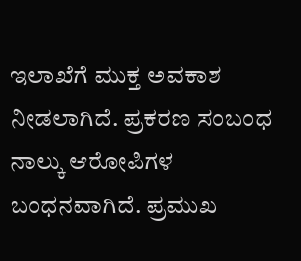ಇಲಾಖೆಗೆ ಮುಕ್ತ ಅವಕಾಶ ನೀಡಲಾಗಿದೆ. ಪ್ರಕರಣ ಸಂಬಂಧ ನಾಲ್ಕು ಆರೋಪಿಗಳ ಬಂಧನವಾಗಿದೆ. ಪ್ರಮುಖ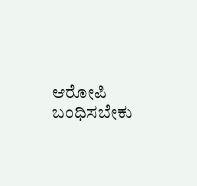ಆರೋಪಿ ಬಂಧಿಸಬೇಕು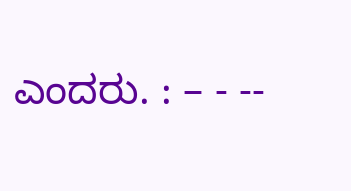ಎಂದರು. : – - --